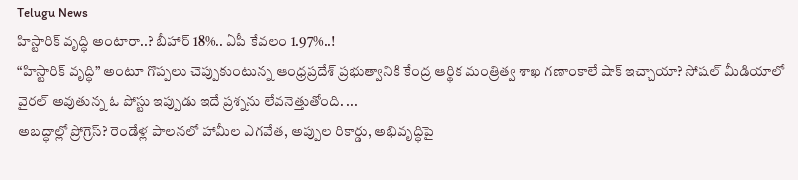Telugu News
హిస్టారిక్ వృద్ధి అంటారా..? బీహార్ 18%.. ఏపీ కేవలం 1.97%..!
“హిస్టారిక్ వృద్ధి” అంటూ గొప్పలు చెప్పుకుంటున్న ఆంధ్రప్రదేశ్ ప్రభుత్వానికి కేంద్ర ఆర్థిక మంత్రిత్వ శాఖ గణాంకాలే షాక్ ఇచ్చాయా? సోషల్ మీడియాలో వైరల్ అవుతున్న ఓ పోస్టు ఇప్పుడు ఇదే ప్రశ్నను లేవనెత్తుతోంది. ...
అబద్ధాల్లో ప్రోగ్రెస్? రెండేళ్ల పాలనలో హామీల ఎగవేత, అప్పుల రికార్డు, అభివృద్ధిపై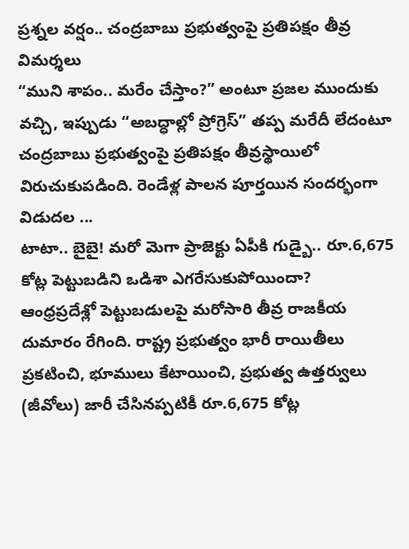ప్రశ్నల వర్షం.. చంద్రబాబు ప్రభుత్వంపై ప్రతిపక్షం తీవ్ర విమర్శలు
“ముని శాపం.. మరేం చేస్తాం?” అంటూ ప్రజల ముందుకు వచ్చి, ఇప్పుడు “అబద్ధాల్లో ప్రోగ్రెస్” తప్ప మరేదీ లేదంటూ చంద్రబాబు ప్రభుత్వంపై ప్రతిపక్షం తీవ్రస్థాయిలో విరుచుకుపడింది. రెండేళ్ల పాలన పూర్తయిన సందర్భంగా విడుదల ...
టాటా.. బైబై! మరో మెగా ప్రాజెక్టు ఏపీకి గుడ్బై.. రూ.6,675 కోట్ల పెట్టుబడిని ఒడిశా ఎగరేసుకుపోయిందా?
ఆంధ్రప్రదేశ్లో పెట్టుబడులపై మరోసారి తీవ్ర రాజకీయ దుమారం రేగింది. రాష్ట్ర ప్రభుత్వం భారీ రాయితీలు ప్రకటించి, భూములు కేటాయించి, ప్రభుత్వ ఉత్తర్వులు (జీవోలు) జారీ చేసినప్పటికీ రూ.6,675 కోట్ల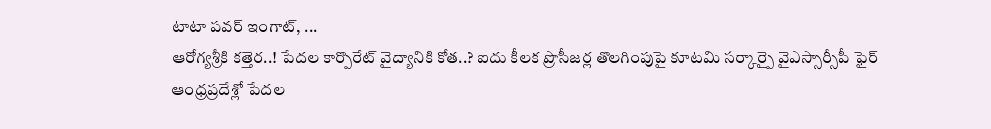టాటా పవర్ ఇంగాట్, ...
ఆరోగ్యశ్రీకి కత్తెర..! పేదల కార్పొరేట్ వైద్యానికి కోత..? ఐదు కీలక ప్రొసీజర్ల తొలగింపుపై కూటమి సర్కార్పై వైఎస్సార్సీపీ ఫైర్
ఆంధ్రప్రదేశ్లో పేదల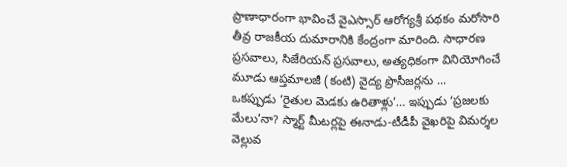ప్రాణాధారంగా భావించే వైఎస్సార్ ఆరోగ్యశ్రీ పథకం మరోసారి తీవ్ర రాజకీయ దుమారానికి కేంద్రంగా మారింది. సాధారణ ప్రసవాలు, సిజేరియన్ ప్రసవాలు, అత్యధికంగా వినియోగించే మూడు ఆప్తమాలజీ (కంటి) వైద్య ప్రొసీజర్లను ...
ఒకప్పుడు ‘రైతుల మెడకు ఉరితాళ్లు’… ఇప్పుడు ‘ప్రజలకు మేలు’నా? స్మార్ట్ మీటర్లపై ఈనాడు-టీడీపీ వైఖరిపై విమర్శల వెల్లువ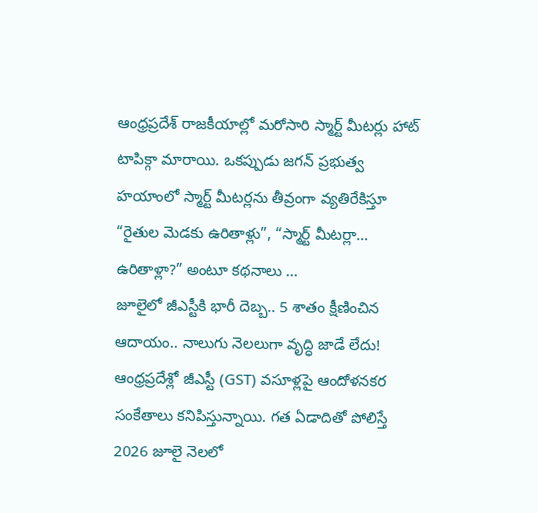ఆంధ్రప్రదేశ్ రాజకీయాల్లో మరోసారి స్మార్ట్ మీటర్లు హాట్ టాపిక్గా మారాయి. ఒకప్పుడు జగన్ ప్రభుత్వ హయాంలో స్మార్ట్ మీటర్లను తీవ్రంగా వ్యతిరేకిస్తూ “రైతుల మెడకు ఉరితాళ్లు”, “స్మార్ట్ మీటర్లా… ఉరితాళ్లా?” అంటూ కథనాలు ...
జూలైలో జీఎస్టీకి భారీ దెబ్బ.. 5 శాతం క్షీణించిన ఆదాయం.. నాలుగు నెలలుగా వృద్ధి జాడే లేదు!
ఆంధ్రప్రదేశ్లో జీఎస్టీ (GST) వసూళ్లపై ఆందోళనకర సంకేతాలు కనిపిస్తున్నాయి. గత ఏడాదితో పోలిస్తే 2026 జూలై నెలలో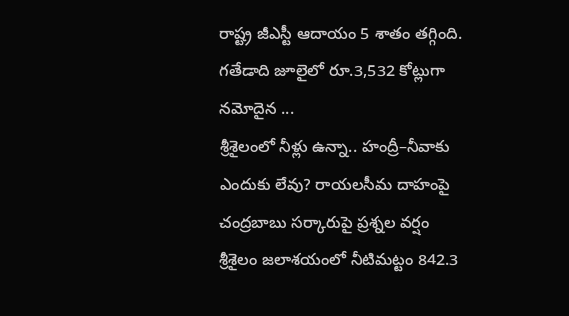రాష్ట్ర జీఎస్టీ ఆదాయం 5 శాతం తగ్గింది. గతేడాది జూలైలో రూ.3,532 కోట్లుగా నమోదైన ...
శ్రీశైలంలో నీళ్లు ఉన్నా.. హంద్రీ–నీవాకు ఎందుకు లేవు? రాయలసీమ దాహంపై చంద్రబాబు సర్కారుపై ప్రశ్నల వర్షం
శ్రీశైలం జలాశయంలో నీటిమట్టం 842.3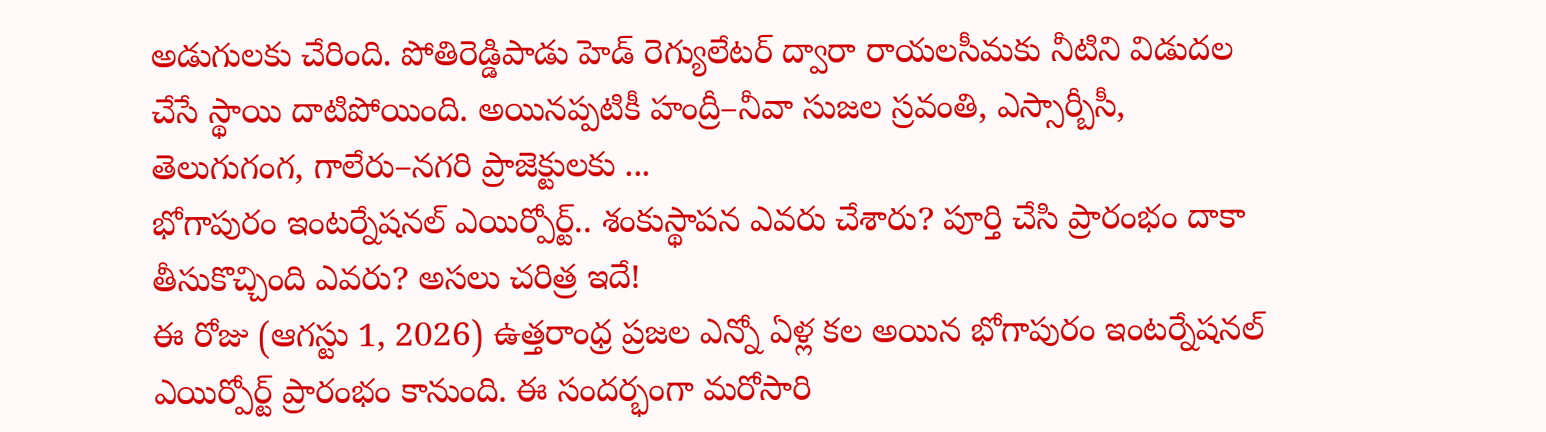అడుగులకు చేరింది. పోతిరెడ్డిపాడు హెడ్ రెగ్యులేటర్ ద్వారా రాయలసీమకు నీటిని విడుదల చేసే స్థాయి దాటిపోయింది. అయినప్పటికీ హంద్రీ–నీవా సుజల స్రవంతి, ఎస్సార్బీసీ, తెలుగుగంగ, గాలేరు–నగరి ప్రాజెక్టులకు ...
భోగాపురం ఇంటర్నేషనల్ ఎయిర్పోర్ట్.. శంకుస్థాపన ఎవరు చేశారు? పూర్తి చేసి ప్రారంభం దాకా తీసుకొచ్చింది ఎవరు? అసలు చరిత్ర ఇదే!
ఈ రోజు (ఆగస్టు 1, 2026) ఉత్తరాంధ్ర ప్రజల ఎన్నో ఏళ్ల కల అయిన భోగాపురం ఇంటర్నేషనల్ ఎయిర్పోర్ట్ ప్రారంభం కానుంది. ఈ సందర్భంగా మరోసారి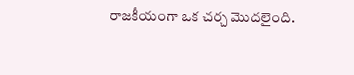రాజకీయంగా ఒక చర్చ మొదలైంది.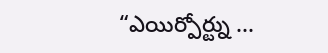“ఎయిర్పోర్ట్ను ...